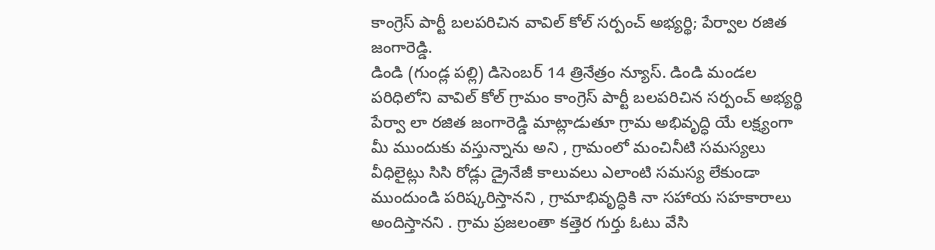కాంగ్రెస్ పార్టీ బలపరిచిన వావిల్ కోల్ సర్పంచ్ అభ్యర్థి; పేర్వాల రజిత జంగారెడ్డి.
డిండి (గుండ్ల పల్లి) డిసెంబర్ 14 త్రినేత్రం న్యూస్. డిండి మండల పరిధిలోని వావిల్ కోల్ గ్రామం కాంగ్రెస్ పార్టీ బలపరిచిన సర్పంచ్ అభ్యర్థి పేర్వా లా రజిత జంగారెడ్డి మాట్లాడుతూ గ్రామ అభివృద్ధి యే లక్ష్యంగా మీ ముందుకు వస్తున్నాను అని , గ్రామంలో మంచినీటి సమస్యలు వీధిలైట్లు సిసి రోడ్లు డ్రైనేజీ కాలువలు ఎలాంటి సమస్య లేకుండా ముందుండి పరిష్కరిస్తానని , గ్రామాభివృద్ధికి నా సహాయ సహకారాలు అందిస్తానని . గ్రామ ప్రజలంతా కత్తెర గుర్తు ఓటు వేసి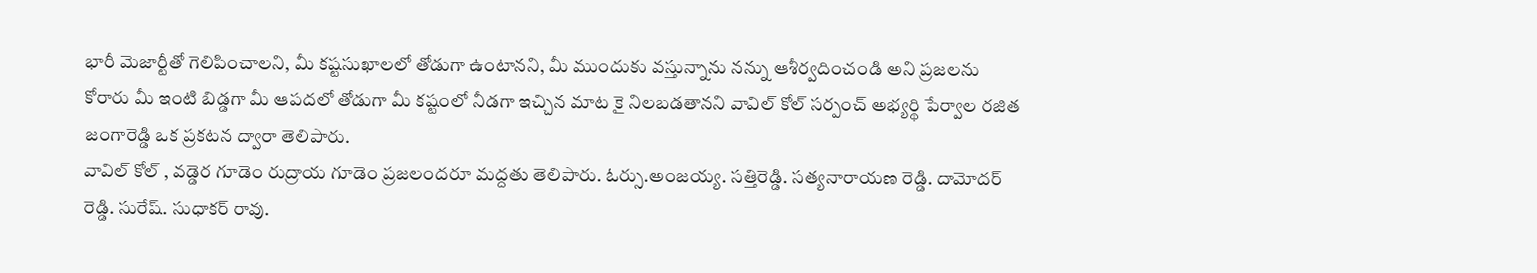భారీ మెజార్టీతో గెలిపించాలని, మీ కష్టసుఖాలలో తోడుగా ఉంటానని, మీ ముందుకు వస్తున్నాను నన్ను ఆశీర్వదించండి అని ప్రజలను కోరారు మీ ఇంటి బిడ్డగా మీ ఆపదలో తోడుగా మీ కష్టంలో నీడగా ఇచ్చిన మాట కై నిలబడతానని వావిల్ కోల్ సర్పంచ్ అభ్యర్థి పేర్వాల రజిత జంగారెడ్డి ఒక ప్రకటన ద్వారా తెలిపారు.
వావిల్ కోల్ , వడ్డెర గూడెం రుద్రాయ గూడెం ప్రజలందరూ మద్దతు తెలిపారు. ఓర్సు.అంజయ్య. సత్తిరెడ్డి. సత్యనారాయణ రెడ్డి. దామోదర్ రెడ్డి. సురేష్. సుధాకర్ రావు.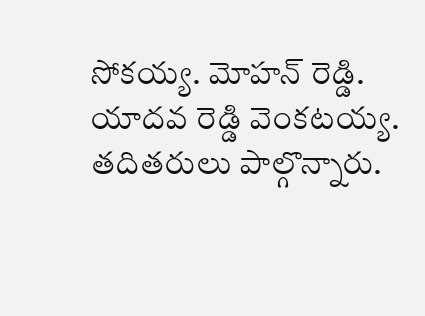సోకయ్య. మోహన్ రెడ్డి. యాదవ రెడ్డి వెంకటయ్య. తదితరులు పాల్గొన్నారు.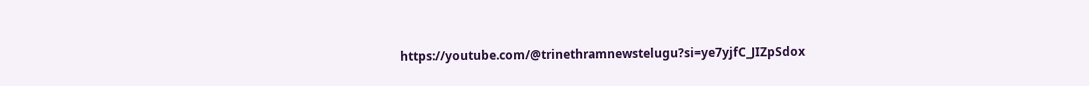https://youtube.com/@trinethramnewstelugu?si=ye7yjfC_JIZpSdox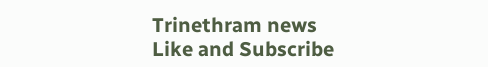Trinethram news
Like and Subscribe